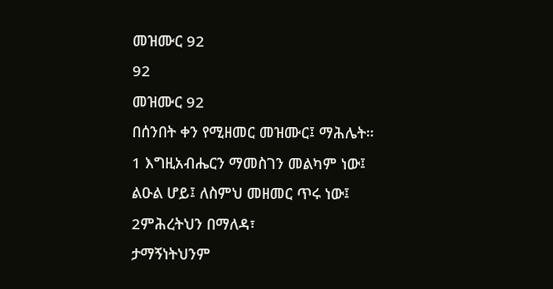መዝሙር 92
92
መዝሙር 92
በሰንበት ቀን የሚዘመር መዝሙር፤ ማሕሌት።
1 እግዚአብሔርን ማመስገን መልካም ነው፤
ልዑል ሆይ፤ ለስምህ መዘመር ጥሩ ነው፤
2ምሕረትህን በማለዳ፣
ታማኝነትህንም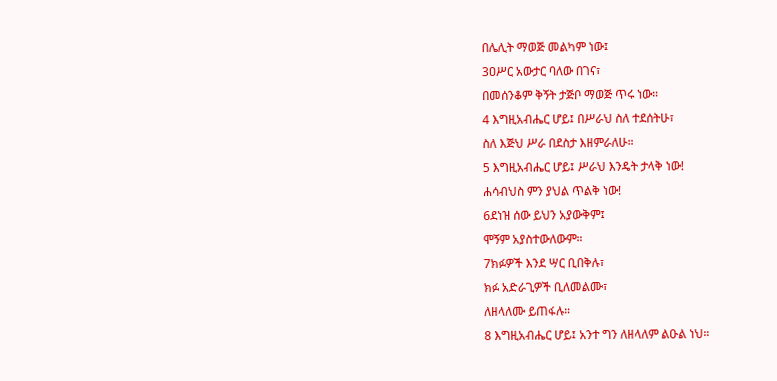በሌሊት ማወጅ መልካም ነው፤
3ዐሥር አውታር ባለው በገና፣
በመሰንቆም ቅኝት ታጅቦ ማወጅ ጥሩ ነው።
4 እግዚአብሔር ሆይ፤ በሥራህ ስለ ተደሰትሁ፣
ስለ እጅህ ሥራ በደስታ እዘምራለሁ።
5 እግዚአብሔር ሆይ፤ ሥራህ እንዴት ታላቅ ነው!
ሐሳብህስ ምን ያህል ጥልቅ ነው!
6ደነዝ ሰው ይህን አያውቅም፤
ሞኝም አያስተውለውም።
7ክፉዎች እንደ ሣር ቢበቅሉ፣
ክፉ አድራጊዎች ቢለመልሙ፣
ለዘላለሙ ይጠፋሉ።
8 እግዚአብሔር ሆይ፤ አንተ ግን ለዘላለም ልዑል ነህ።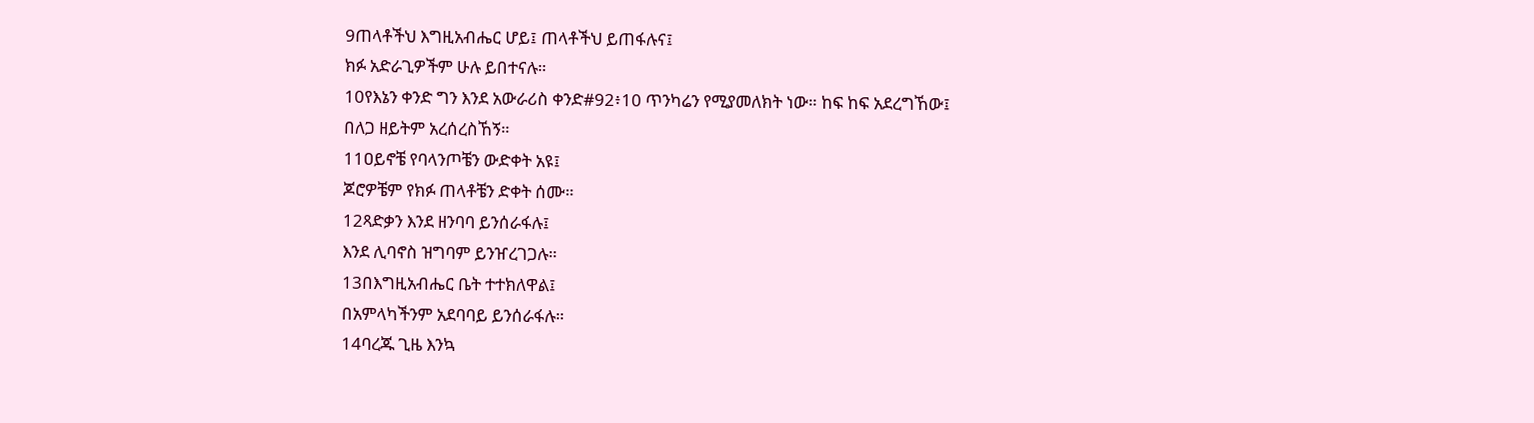9ጠላቶችህ እግዚአብሔር ሆይ፤ ጠላቶችህ ይጠፋሉና፤
ክፉ አድራጊዎችም ሁሉ ይበተናሉ።
10የእኔን ቀንድ ግን እንደ አውራሪስ ቀንድ#92፥10 ጥንካሬን የሚያመለክት ነው። ከፍ ከፍ አደረግኸው፤
በለጋ ዘይትም አረሰረስኸኝ።
11ዐይኖቼ የባላንጦቼን ውድቀት አዩ፤
ጆሮዎቼም የክፉ ጠላቶቼን ድቀት ሰሙ።
12ጻድቃን እንደ ዘንባባ ይንሰራፋሉ፤
እንደ ሊባኖስ ዝግባም ይንዠረገጋሉ።
13በእግዚአብሔር ቤት ተተክለዋል፤
በአምላካችንም አደባባይ ይንሰራፋሉ።
14ባረጁ ጊዜ እንኳ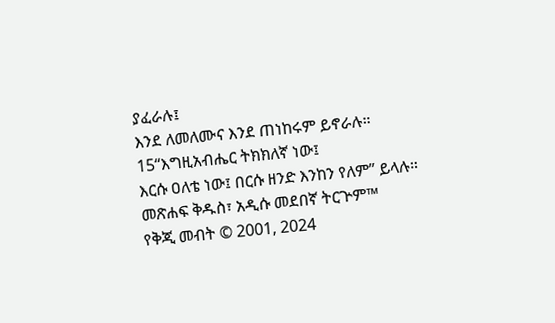ያፈራሉ፤
እንደ ለመለሙና እንደ ጠነከሩም ይኖራሉ።
15“እግዚአብሔር ትክክለኛ ነው፤
እርሱ ዐለቴ ነው፤ በርሱ ዘንድ እንከን የለም” ይላሉ።
መጽሐፍ ቅዱስ፣ አዲሱ መደበኛ ትርጕም™
የቅጂ መብት © 2001, 2024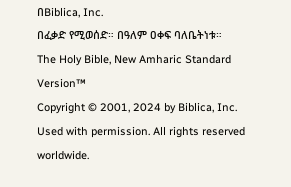በBiblica, Inc.
በፈቃድ የሚወሰድ። በዓለም ዐቀፍ ባለቤትነቱ።
The Holy Bible, New Amharic Standard Version™
Copyright © 2001, 2024 by Biblica, Inc.
Used with permission. All rights reserved worldwide.